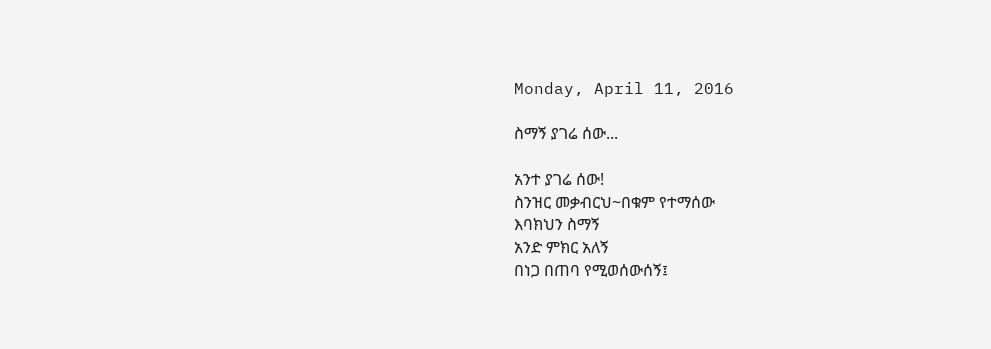Monday, April 11, 2016

ስማኝ ያገሬ ሰው...

አንተ ያገሬ ሰው!
ስንዝር መቃብርህ~በቁም የተማሰው
እባክህን ስማኝ
አንድ ምክር አለኝ
በነጋ በጠባ የሚወሰውሰኝ፤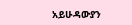አይሁዳውያን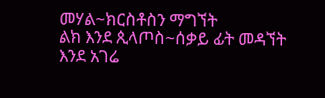መሃል~ክርስቶስን ማግኘት
ልክ እንደ ጲላጦስ~ሰቃይ ፊት መዳኘት
እንደ አገሬ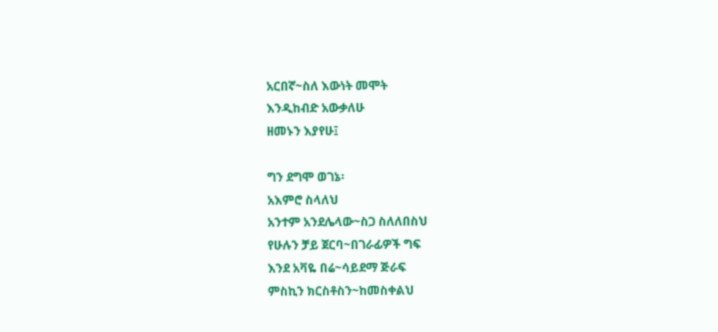አርበኛ~ስለ እውነት መሞት
እንዲከብድ አውቃለሁ
ዘመኑን እያየሁ፤

ግን ደግሞ ወገኔ፡
አእምሮ ስላለህ
አንተም አንደሌላው~ስጋ ስለለበስህ
የሁሉን ቻይ ጀርባ~በገራፊዎች ግፍ
እንደ አቫዬ በሬ~ሳይደማ ጅራፍ
ምስኪን ክርስቶስን~ከመስቀልህ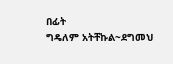በፊት
ግዴለም አትቸኩል~ደግመህ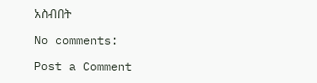አስብበት

No comments:

Post a Comment